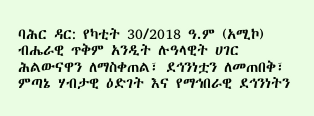ባሕር ዳር: የካቲት 30/2018 ዓ.ም (አሚኮ) ብሔራዊ ጥቅም አንዲት ሉዓላዊት ሀገር ሕልውናዋን ለማስቀጠል፣ ደኅንነቷን ለመጠበቅ፣ ምጣኔ ሃብታዊ ዕድገት እና የማኅበራዊ ደኅንነትን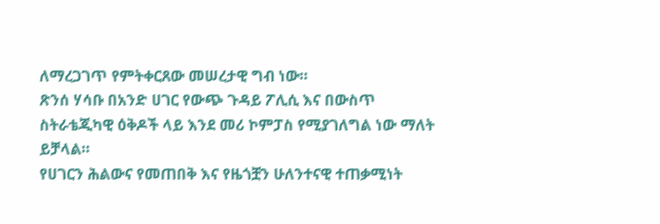ለማረጋገጥ የምትቀርጸው መሠረታዊ ግብ ነው።
ጽንሰ ሃሳቡ በአንድ ሀገር የውጭ ጉዳይ ፖሊሲ እና በውስጥ ስትራቴጂካዊ ዕቅዶች ላይ እንደ መሪ ኮምፓስ የሚያገለግል ነው ማለት ይቻላል።
የሀገርን ሕልውና የመጠበቅ እና የዜጎቿን ሁለንተናዊ ተጠቃሚነት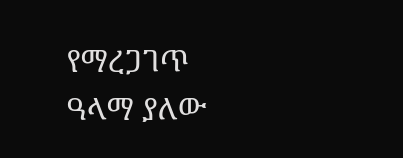የማረጋገጥ ዓላማ ያለው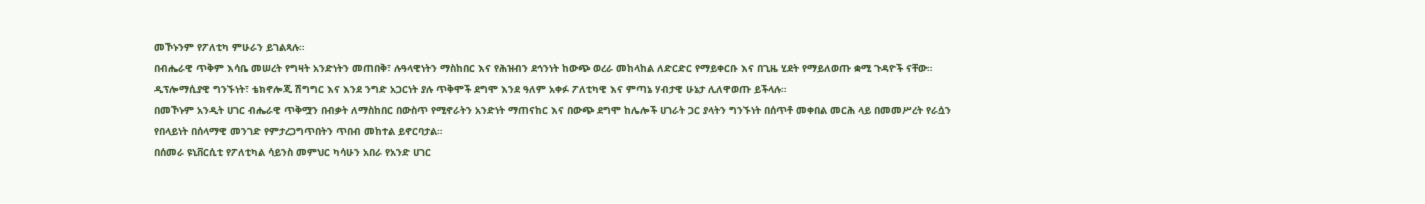መኾኑንም የፖለቲካ ምሁራን ይገልጻሉ።
በብሔራዊ ጥቅም እሳቤ መሠረት የግዛት አንድነትን መጠበቅ፣ ሉዓላዊነትን ማስከበር እና የሕዝብን ደኅንነት ከውጭ ወረራ መከላከል ለድርድር የማይቀርቡ እና በጊዜ ሂደት የማይለወጡ ቋሚ ጉዳዮች ናቸው።
ዲፕሎማሲያዊ ግንኙነት፣ ቴክኖሎጂ ሽግግር እና እንደ ንግድ አጋርነት ያሉ ጥቅሞች ደግሞ እንደ ዓለም አቀፉ ፖለቲካዊ እና ምጣኔ ሃብታዊ ሁኔታ ሊለዋወጡ ይችላሉ።
በመኾኑም አንዲት ሀገር ብሔራዊ ጥቅሟን በብቃት ለማስከበር በውስጥ የሚኖራትን አንድነት ማጠናከር እና በውጭ ደግሞ ከሌሎች ሀገራት ጋር ያላትን ግንኙነት በሰጥቶ መቀበል መርሕ ላይ በመመሥረት የራሷን የበላይነት በሰላማዊ መንገድ የምታረጋግጥበትን ጥበብ መከተል ይኖርባታል።
በሰመራ ዩኒቨርሲቲ የፖለቲካል ሳይንስ መምህር ካሳሁን አበራ የአንድ ሀገር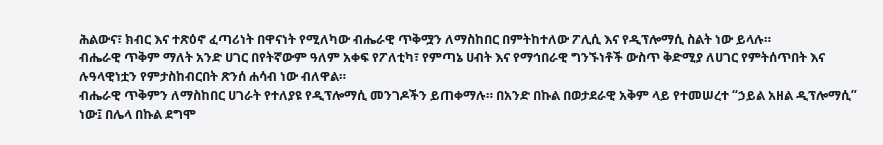ሕልውና፣ ክብር እና ተጽዕኖ ፈጣሪነት በዋናነት የሚለካው ብሔራዊ ጥቅሟን ለማስከበር በምትከተለው ፖሊሲ እና የዲፕሎማሲ ስልት ነው ይላሉ።
ብሔራዊ ጥቅም ማለት አንድ ሀገር በየትኛውም ዓለም አቀፍ የፖለቲካ፣ የምጣኔ ሀብት እና የማኅበራዊ ግንኙነቶች ውስጥ ቅድሚያ ለሀገር የምትሰጥበት እና ሉዓላዊነቷን የምታስከብርበት ጽንሰ ሐሳብ ነው ብለዋል።
ብሔራዊ ጥቅምን ለማስከበር ሀገራት የተለያዩ የዲፕሎማሲ መንገዶችን ይጠቀማሉ። በአንድ በኩል በወታደራዊ አቅም ላይ የተመሠረተ “ኃይል አዘል ዲፕሎማሲ” ነው፤ በሌላ በኩል ደግሞ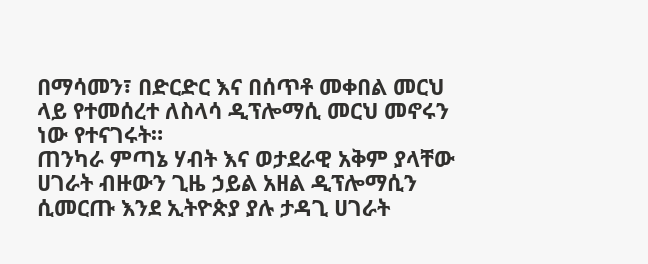በማሳመን፣ በድርድር እና በሰጥቶ መቀበል መርህ ላይ የተመሰረተ ለስላሳ ዲፕሎማሲ መርህ መኖሩን ነው የተናገሩት።
ጠንካራ ምጣኔ ሃብት እና ወታደራዊ አቅም ያላቸው ሀገራት ብዙውን ጊዜ ኃይል አዘል ዲፕሎማሲን ሲመርጡ እንደ ኢትዮጵያ ያሉ ታዳጊ ሀገራት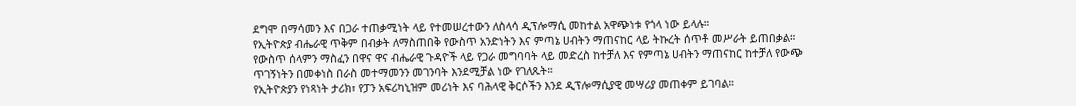ደግሞ በማሳመን እና በጋራ ተጠቃሚነት ላይ የተመሠረተውን ለስላሳ ዲፕሎማሲ መከተል አዋጭነቱ የጎላ ነው ይላሉ።
የኢትዮጵያ ብሔራዊ ጥቅም በብቃት ለማስጠበቅ የውስጥ አንድነትን እና ምጣኔ ሀብትን ማጠናከር ላይ ትኩረት ሰጥቶ መሥራት ይጠበቃል።
የውስጥ ሰላምን ማስፈን በዋና ዋና ብሔራዊ ጉዳዮች ላይ የጋራ መግባባት ላይ መድረስ ከተቻለ እና የምጣኔ ሀብትን ማጠናከር ከተቻለ የውጭ ጥገኝነትን በመቀነስ በራስ መተማመንን መገንባት እንደሚቻል ነው የገለጹት።
የኢትዮጵያን የነጻነት ታሪክ፣ የፓን አፍሪካኒዝም መሪነት እና ባሕላዊ ቅርሶችን እንደ ዲፕሎማሲያዊ መሣሪያ መጠቀም ይገባል።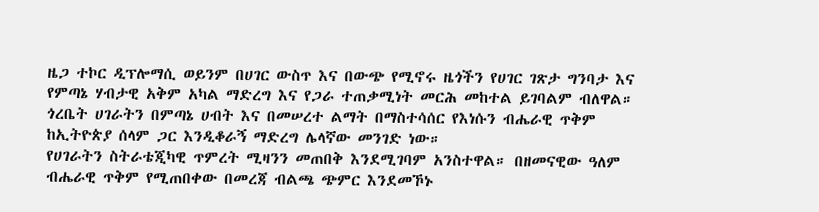ዜጋ ተኮር ዲፕሎማሲ ወይንም በሀገር ውስጥ እና በውጭ የሚኖሩ ዜጎችን የሀገር ገጽታ ግንባታ እና የምጣኔ ሃብታዊ አቅም አካል ማድረግ እና የጋራ ተጠቃሚነት መርሕ መከተል ይገባልም ብለዋል።
ጎረቤት ሀገራትን በምጣኔ ሀብት እና በመሠረተ ልማት በማስተሳሰር የእነሱን ብሔራዊ ጥቅም ከኢትዮጵያ ሰላም ጋር እንዲቆራኝ ማድረግ ሌላኛው መንገድ ነው።
የሀገራትን ስትራቴጂካዊ ጥምረት ሚዛንን መጠበቅ እንደሚገባም አንስተዋል። በዘመናዊው ዓለም ብሔራዊ ጥቅም የሚጠበቀው በመረጃ ብልጫ ጭምር እንደመኾኑ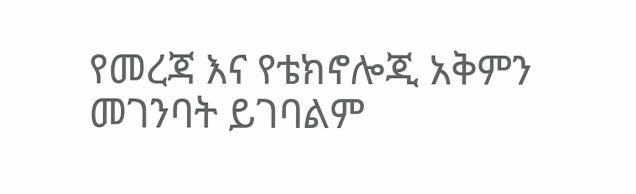የመረጃ እና የቴክኖሎጂ አቅምን መገንባት ይገባልም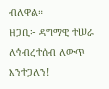ብለዋል።
ዘጋቢ፦ ዳግማዊ ተሠራ
ለኅብረተሰብ ለውጥ እንተጋለን!